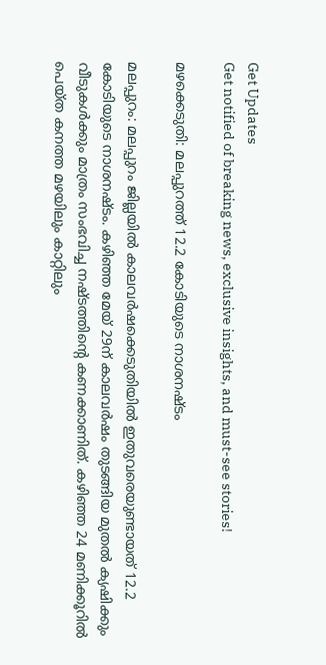Get Updates
Get notified of breaking news, exclusive insights, and must-see stories!

മഴക്കെടുതി: മലപ്പുറത്ത് 12.2 കോടിയുടെ നാശനഷ്ടം

മലപ്പുറം: മലപ്പുറം ജില്ലയില്‍ കാലവര്‍ഷക്കെടുതിയില്‍ ഇതുവരെയുണ്ടായത് 12.2 കോടിയുടെ നാശനഷ്ടം. കഴിഞ്ഞ മേയ് 29ന് കാലവര്‍ഷം തുടങ്ങിയ മുതല്‍ ക്യഷിക്കും വീടുകള്‍ക്കും മാത്രം സംഭവിച്ച നഷ്ടത്തിന്റെ കണക്കാണിത്. കഴിഞ്ഞ 24 മണിക്കൂറില്‍ പെയ്ത കനത്ത മഴയിലും കാറ്റിലും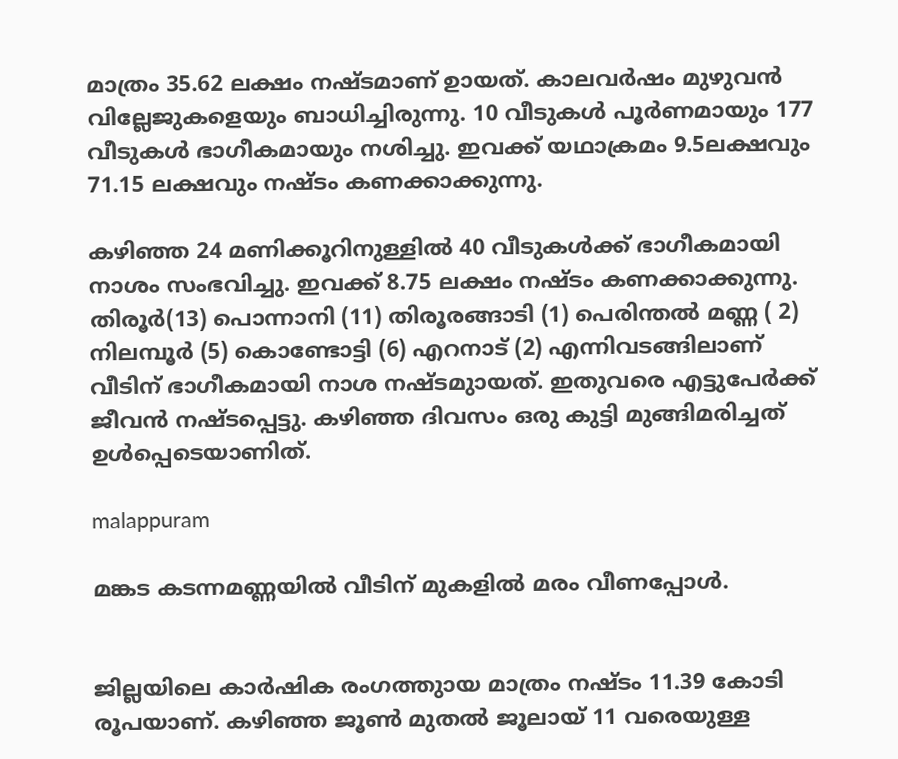മാത്രം 35.62 ലക്ഷം നഷ്ടമാണ് ഉായത്. കാലവര്‍ഷം മുഴുവന്‍ വില്ലേജുകളെയും ബാധിച്ചിരുന്നു. 10 വീടുകള്‍ പൂര്‍ണമായും 177 വീടുകള്‍ ഭാഗീകമായും നശിച്ചു. ഇവക്ക് യഥാക്രമം 9.5ലക്ഷവും 71.15 ലക്ഷവും നഷ്ടം കണക്കാക്കുന്നു.

കഴിഞ്ഞ 24 മണിക്കൂറിനുള്ളില്‍ 40 വീടുകള്‍ക്ക് ഭാഗീകമായി നാശം സംഭവിച്ചു. ഇവക്ക് 8.75 ലക്ഷം നഷ്ടം കണക്കാക്കുന്നു. തിരൂര്‍(13) പൊന്നാനി (11) തിരൂരങ്ങാടി (1) പെരിന്തല്‍ മണ്ണ ( 2) നിലമ്പൂര്‍ (5) കൊണ്ടോട്ടി (6) എറനാട് (2) എന്നിവടങ്ങിലാണ് വീടിന് ഭാഗീകമായി നാശ നഷ്ടമുായത്. ഇതുവരെ എട്ടുപേര്‍ക്ക് ജീവന്‍ നഷ്ടപ്പെട്ടു. കഴിഞ്ഞ ദിവസം ഒരു കുട്ടി മുങ്ങിമരിച്ചത് ഉള്‍പ്പെടെയാണിത്.

malappuram

മങ്കട കടന്നമണ്ണയില്‍ വീടിന് മുകളില്‍ മരം വീണപ്പോള്‍.


ജില്ലയിലെ കാര്‍ഷിക രംഗത്തുായ മാത്രം നഷ്ടം 11.39 കോടി രൂപയാണ്. കഴിഞ്ഞ ജൂണ്‍ മുതല്‍ ജൂലായ് 11 വരെയുള്ള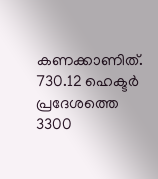കണക്കാണിത്. 730.12 ഹെക്ടര്‍ പ്രദേശത്തെ 3300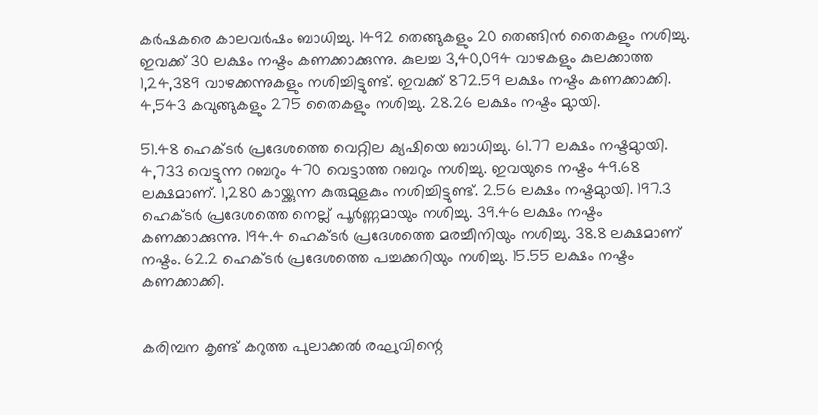കര്‍ഷകരെ കാലവര്‍ഷം ബാധിച്ചു. 1492 തെങ്ങുകളും 20 തെങ്ങിന്‍ തൈകളും നശിച്ചു. ഇവക്ക് 30 ലക്ഷം നഷ്ടം കണക്കാക്കുന്നു. കുലച്ച 3,40,094 വാഴകളും കുലക്കാത്ത 1,24,389 വാഴക്കന്നുകളും നശിച്ചിട്ടുണ്ട്. ഇവക്ക് 872.59 ലക്ഷം നഷ്ടം കണക്കാക്കി. 4,543 കവുങ്ങുകളും 275 തൈകളും നശിച്ചു. 28.26 ലക്ഷം നഷ്ടം മുായി.

51.48 ഹെക്ടര്‍ പ്രദേശത്തെ വെറ്റില ക്യഷിയെ ബാധിച്ചു. 61.77 ലക്ഷം നഷ്ടമുായി. 4,733 വെട്ടുന്ന റബറും 470 വെട്ടാത്ത റബറും നശിച്ചു. ഇവയുടെ നഷ്ടം 49.68 ലക്ഷമാണ്. 1,280 കായ്ക്കുന്ന കുരുമുളകും നശിച്ചിട്ടുണ്ട്. 2.56 ലക്ഷം നഷ്ടമുായി. 197.3 ഹെക്ടര്‍ പ്രദേശത്തെ നെല്ല് പൂര്‍ണ്ണമായും നശിച്ചു. 39.46 ലക്ഷം നഷ്ടം കണക്കാക്കുന്നു. 194.4 ഹെക്ടര്‍ പ്രദേശത്തെ മരച്ചീനിയും നശിച്ചു. 38.8 ലക്ഷമാണ് നഷ്ടം. 62.2 ഹെക്ടര്‍ പ്രദേശത്തെ പച്ചക്കറിയും നശിച്ചു. 15.55 ലക്ഷം നഷ്ടം കണക്കാക്കി.


കരിമ്പന കൃണ്ട് കറുത്ത പുലാക്കല്‍ രഘുവിന്റെ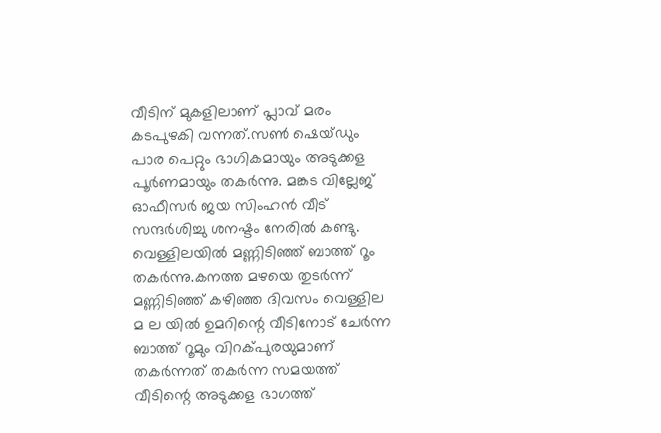വീടിന് മുകളിലാണ് പ്ലാവ് മരം കടപുഴകി വന്നത്.സണ്‍ ഷെയ്ഡും പാര പെറ്റും ഭാഗികമായും അടുക്കള പൂര്‍ണമായും തകര്‍ന്നു. മങ്കട വില്ലേജ് ഓഫീസര്‍ ജയ സിംഹന്‍ വീട് സന്ദര്‍ശിച്ചു ശനഷ്ടം നേരില്‍ കണ്ടു. വെള്ളിലയില്‍ മണ്ണിടിഞ്ഞ് ബാത്ത് റൂം തകര്‍ന്നു.കനത്ത മഴയെ തുടര്‍ന്ന് മണ്ണിടിഞ്ഞ് കഴിഞ്ഞ ദിവസം വെള്ളില മ ല യില്‍ ഉമറിന്റെ വീടിനോട് ചേര്‍ന്ന ബാത്ത് റൂമും വിറക്പുരയുമാണ് തകര്‍ന്നത് തകര്‍ന്ന സമയത്ത് വീടിന്റെ അടുക്കള ഭാഗത്ത്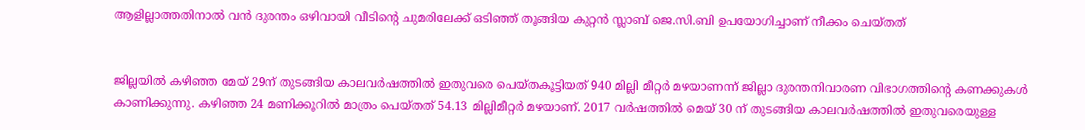ആളില്ലാത്തതിനാല്‍ വന്‍ ദുരന്തം ഒഴിവായി വീടിന്റെ ചുമരിലേക്ക് ഒടിഞ്ഞ് തൂങ്ങിയ കുറ്റന്‍ സ്ലാബ് ജെ.സി.ബി ഉപയോഗിച്ചാണ് നീക്കം ചെയ്തത്


ജില്ലയില്‍ കഴിഞ്ഞ മേയ് 29ന് തുടങ്ങിയ കാലവര്‍ഷത്തില്‍ ഇതുവരെ പെയ്തകൂട്ടിയത് 940 മില്ലി മീറ്റര്‍ മഴയാണന്ന് ജില്ലാ ദുരന്തനിവാരണ വിഭാഗത്തിന്റെ കണക്കുകള്‍ കാണിക്കുന്നു. കഴിഞ്ഞ 24 മണിക്കൂറില്‍ മാത്രം പെയ്തത് 54.13 മില്ലിമീറ്റര്‍ മഴയാണ്. 2017 വര്‍ഷത്തില്‍ മെയ് 30 ന് തുടങ്ങിയ കാലവര്‍ഷത്തില്‍ ഇതുവരെയുള്ള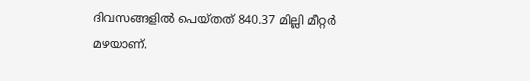ദിവസങ്ങളില്‍ പെയ്തത് 840.37 മില്ലി മീറ്റര്‍ മഴയാണ്.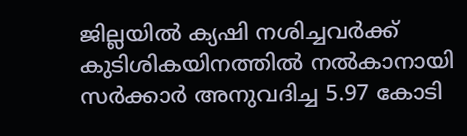ജില്ലയില്‍ ക്യഷി നശിച്ചവര്‍ക്ക് കുടിശികയിനത്തില്‍ നല്‍കാനായി സര്‍ക്കാര്‍ അനുവദിച്ച 5.97 കോടി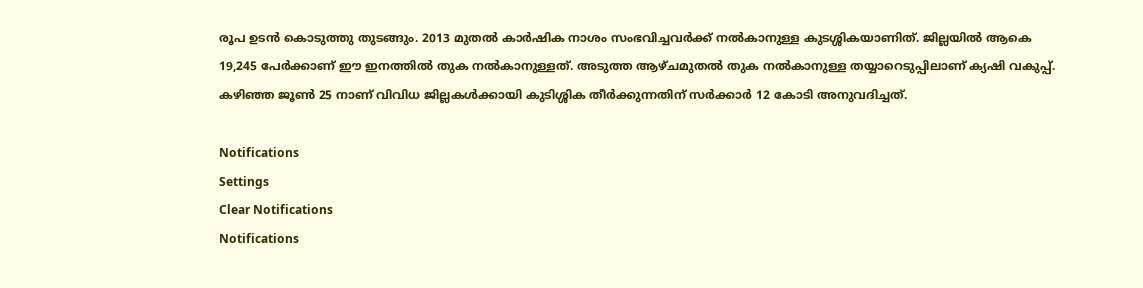രൂപ ഉടന്‍ കൊടുത്തു തുടങ്ങും. 2013 മുതല്‍ കാര്‍ഷിക നാശം സംഭവിച്ചവര്‍ക്ക് നല്‍കാനുള്ള കുടശ്ശികയാണിത്. ജില്ലയില്‍ ആകെ 19,245 പേര്‍ക്കാണ് ഈ ഇനത്തില്‍ തുക നല്‍കാനുള്ളത്. അടുത്ത ആഴ്ചമുതല്‍ തുക നല്‍കാനുള്ള തയ്യാറെടുപ്പിലാണ് ക്യഷി വകുപ്പ്. കഴിഞ്ഞ ജൂണ്‍ 25 നാണ് വിവിധ ജില്ലകള്‍ക്കായി കുടിശ്ശിക തീര്‍ക്കുന്നതിന് സര്‍ക്കാര്‍ 12 കോടി അനുവദിച്ചത്.

Notifications
Settings
Clear Notifications
Notifications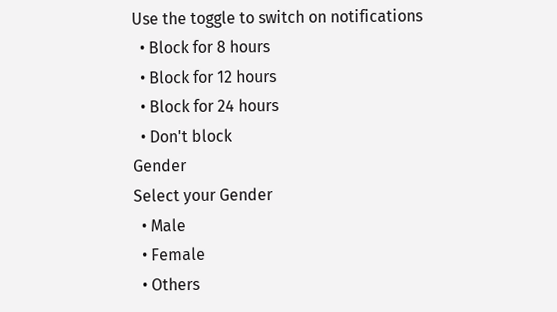Use the toggle to switch on notifications
  • Block for 8 hours
  • Block for 12 hours
  • Block for 24 hours
  • Don't block
Gender
Select your Gender
  • Male
  • Female
  • Others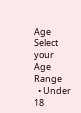Age
Select your Age Range
  • Under 18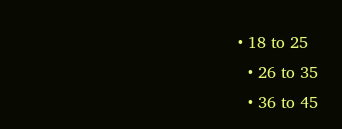• 18 to 25
  • 26 to 35
  • 36 to 45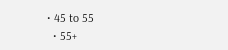• 45 to 55
  • 55+